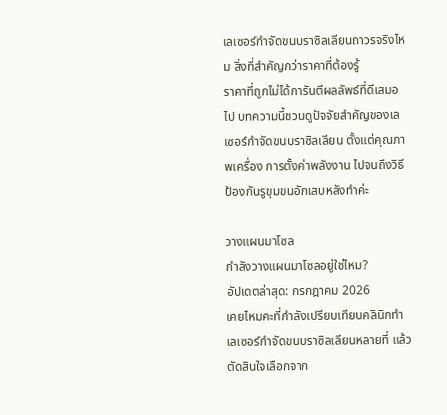เลเซอร์กำจัดขนบราซิลเลียนถาวรจริงไหม สิ่งที่สำคัญกว่าราคาที่ต้องรู้
ราคาที่ถูกไม่ได้การันตีผลลัพธ์ที่ดีเสมอไป บทความนี้ชวนดูปัจจัยสำคัญของเลเซอร์กำจัดขนบราซิลเลียน ตั้งแต่คุณภาพเครื่อง การตั้งค่าพลังงาน ไปจนถึงวิธีป้องกันรูขุมขนอักเสบหลังทำค่ะ

วางแผนมาโซล
กำลังวางแผนมาโซลอยู่ใช่ไหม?
อัปเดตล่าสุด: กรกฎาคม 2026
เคยไหมคะที่กำลังเปรียบเทียบคลินิกทำเลเซอร์กำจัดขนบราซิลเลียนหลายที่ แล้วตัดสินใจเลือกจาก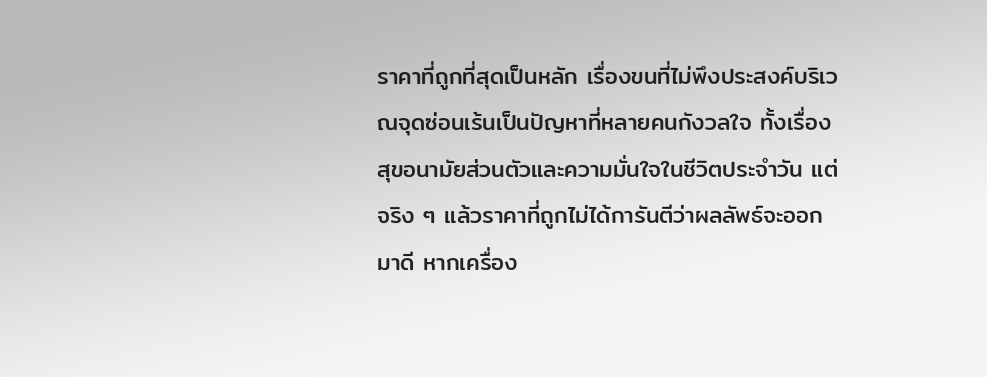ราคาที่ถูกที่สุดเป็นหลัก เรื่องขนที่ไม่พึงประสงค์บริเวณจุดซ่อนเร้นเป็นปัญหาที่หลายคนกังวลใจ ทั้งเรื่องสุขอนามัยส่วนตัวและความมั่นใจในชีวิตประจำวัน แต่จริง ๆ แล้วราคาที่ถูกไม่ได้การันตีว่าผลลัพธ์จะออกมาดี หากเครื่อง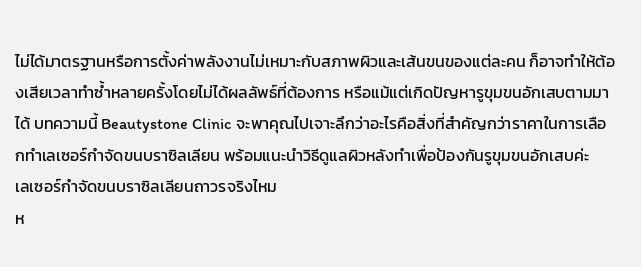ไม่ได้มาตรฐานหรือการตั้งค่าพลังงานไม่เหมาะกับสภาพผิวและเส้นขนของแต่ละคน ก็อาจทำให้ต้องเสียเวลาทำซ้ำหลายครั้งโดยไม่ได้ผลลัพธ์ที่ต้องการ หรือแม้แต่เกิดปัญหารูขุมขนอักเสบตามมาได้ บทความนี้ Beautystone Clinic จะพาคุณไปเจาะลึกว่าอะไรคือสิ่งที่สำคัญกว่าราคาในการเลือกทำเลเซอร์กำจัดขนบราซิลเลียน พร้อมแนะนำวิธีดูแลผิวหลังทำเพื่อป้องกันรูขุมขนอักเสบค่ะ
เลเซอร์กำจัดขนบราซิลเลียนถาวรจริงไหม
ห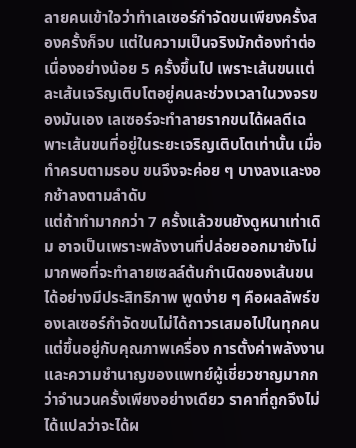ลายคนเข้าใจว่าทำเลเซอร์กำจัดขนเพียงครั้งสองครั้งก็จบ แต่ในความเป็นจริงมักต้องทำต่อเนื่องอย่างน้อย 5 ครั้งขึ้นไป เพราะเส้นขนแต่ละเส้นเจริญเติบโตอยู่คนละช่วงเวลาในวงจรของมันเอง เลเซอร์จะทำลายรากขนได้ผลดีเฉพาะเส้นขนที่อยู่ในระยะเจริญเติบโตเท่านั้น เมื่อทำครบตามรอบ ขนจึงจะค่อย ๆ บางลงและงอกช้าลงตามลำดับ
แต่ถ้าทำมากกว่า 7 ครั้งแล้วขนยังดูหนาเท่าเดิม อาจเป็นเพราะพลังงานที่ปล่อยออกมายังไม่มากพอที่จะทำลายเซลล์ต้นกำเนิดของเส้นขนได้อย่างมีประสิทธิภาพ พูดง่าย ๆ คือผลลัพธ์ของเลเซอร์กำจัดขนไม่ได้ถาวรเสมอไปในทุกคน แต่ขึ้นอยู่กับคุณภาพเครื่อง การตั้งค่าพลังงาน และความชำนาญของแพทย์ผู้เชี่ยวชาญมากกว่าจำนวนครั้งเพียงอย่างเดียว ราคาที่ถูกจึงไม่ได้แปลว่าจะได้ผ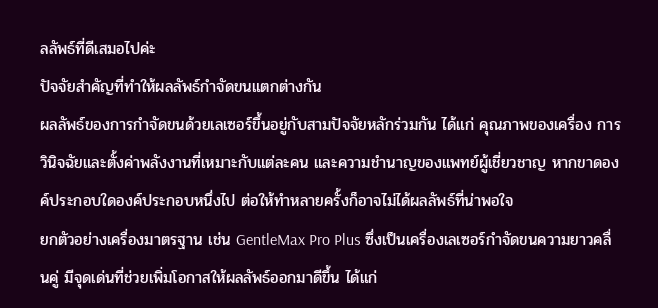ลลัพธ์ที่ดีเสมอไปค่ะ
ปัจจัยสำคัญที่ทำให้ผลลัพธ์กำจัดขนแตกต่างกัน
ผลลัพธ์ของการกำจัดขนด้วยเลเซอร์ขึ้นอยู่กับสามปัจจัยหลักร่วมกัน ได้แก่ คุณภาพของเครื่อง การวินิจฉัยและตั้งค่าพลังงานที่เหมาะกับแต่ละคน และความชำนาญของแพทย์ผู้เชี่ยวชาญ หากขาดองค์ประกอบใดองค์ประกอบหนึ่งไป ต่อให้ทำหลายครั้งก็อาจไม่ได้ผลลัพธ์ที่น่าพอใจ
ยกตัวอย่างเครื่องมาตรฐาน เช่น GentleMax Pro Plus ซึ่งเป็นเครื่องเลเซอร์กำจัดขนความยาวคลื่นคู่ มีจุดเด่นที่ช่วยเพิ่มโอกาสให้ผลลัพธ์ออกมาดีขึ้น ได้แก่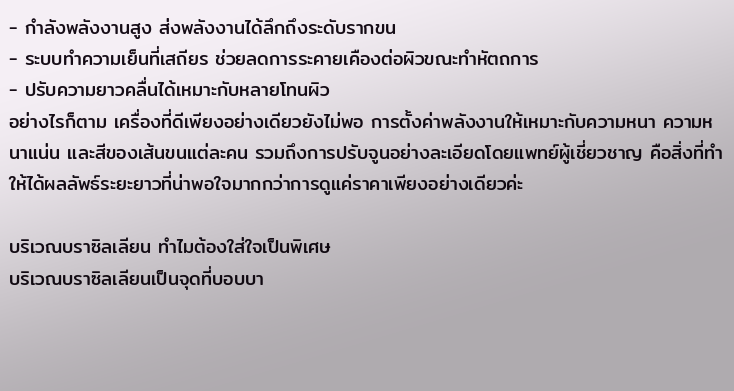- กำลังพลังงานสูง ส่งพลังงานได้ลึกถึงระดับรากขน
- ระบบทำความเย็นที่เสถียร ช่วยลดการระคายเคืองต่อผิวขณะทำหัตถการ
- ปรับความยาวคลื่นได้เหมาะกับหลายโทนผิว
อย่างไรก็ตาม เครื่องที่ดีเพียงอย่างเดียวยังไม่พอ การตั้งค่าพลังงานให้เหมาะกับความหนา ความหนาแน่น และสีของเส้นขนแต่ละคน รวมถึงการปรับจูนอย่างละเอียดโดยแพทย์ผู้เชี่ยวชาญ คือสิ่งที่ทำให้ได้ผลลัพธ์ระยะยาวที่น่าพอใจมากกว่าการดูแค่ราคาเพียงอย่างเดียวค่ะ

บริเวณบราซิลเลียน ทำไมต้องใส่ใจเป็นพิเศษ
บริเวณบราซิลเลียนเป็นจุดที่บอบบา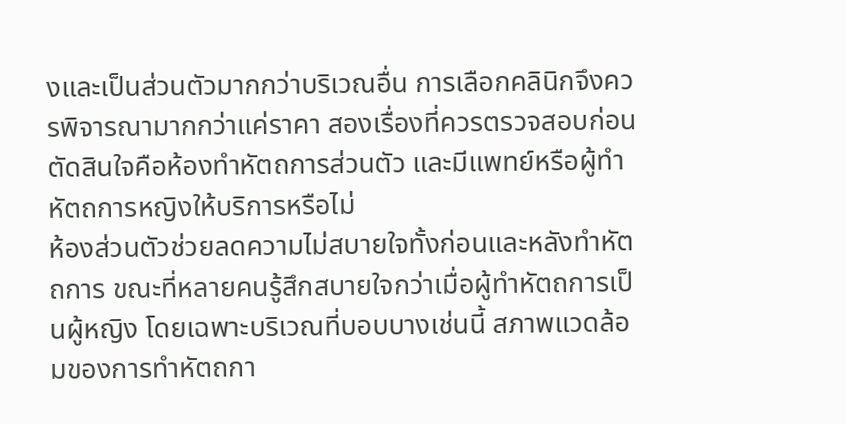งและเป็นส่วนตัวมากกว่าบริเวณอื่น การเลือกคลินิกจึงควรพิจารณามากกว่าแค่ราคา สองเรื่องที่ควรตรวจสอบก่อนตัดสินใจคือห้องทำหัตถการส่วนตัว และมีแพทย์หรือผู้ทำหัตถการหญิงให้บริการหรือไม่
ห้องส่วนตัวช่วยลดความไม่สบายใจทั้งก่อนและหลังทำหัตถการ ขณะที่หลายคนรู้สึกสบายใจกว่าเมื่อผู้ทำหัตถการเป็นผู้หญิง โดยเฉพาะบริเวณที่บอบบางเช่นนี้ สภาพแวดล้อมของการทำหัตถกา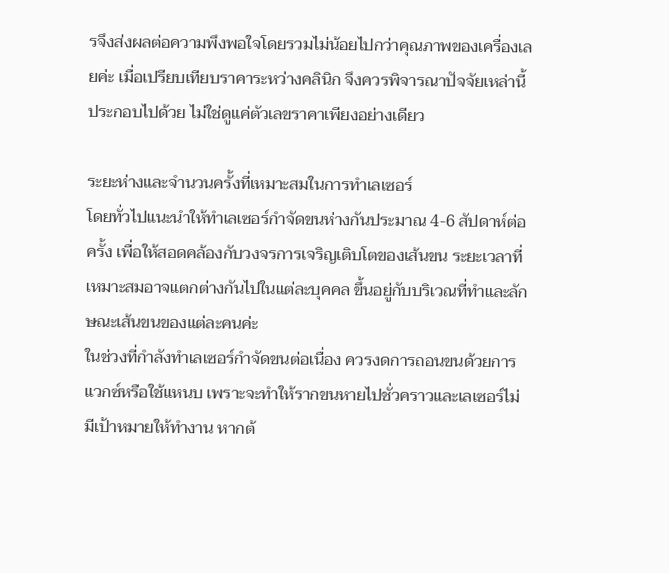รจึงส่งผลต่อความพึงพอใจโดยรวมไม่น้อยไปกว่าคุณภาพของเครื่องเลยค่ะ เมื่อเปรียบเทียบราคาระหว่างคลินิก จึงควรพิจารณาปัจจัยเหล่านี้ประกอบไปด้วย ไม่ใช่ดูแค่ตัวเลขราคาเพียงอย่างเดียว

ระยะห่างและจำนวนครั้งที่เหมาะสมในการทำเลเซอร์
โดยทั่วไปแนะนำให้ทำเลเซอร์กำจัดขนห่างกันประมาณ 4-6 สัปดาห์ต่อครั้ง เพื่อให้สอดคล้องกับวงจรการเจริญเติบโตของเส้นขน ระยะเวลาที่เหมาะสมอาจแตกต่างกันไปในแต่ละบุคคล ขึ้นอยู่กับบริเวณที่ทำและลักษณะเส้นขนของแต่ละคนค่ะ
ในช่วงที่กำลังทำเลเซอร์กำจัดขนต่อเนื่อง ควรงดการถอนขนด้วยการแวกซ์หรือใช้แหนบ เพราะจะทำให้รากขนหายไปชั่วคราวและเลเซอร์ไม่มีเป้าหมายให้ทำงาน หากต้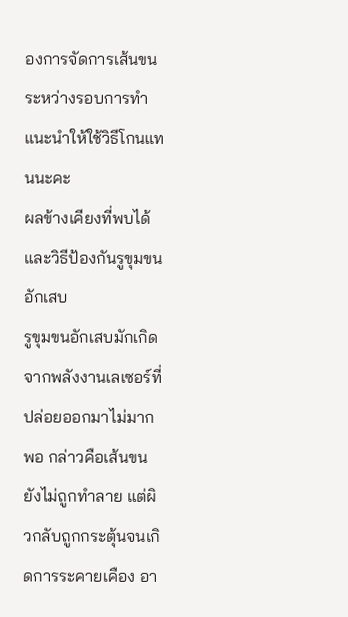องการจัดการเส้นขนระหว่างรอบการทำ แนะนำให้ใช้วิธีโกนแทนนะคะ
ผลข้างเคียงที่พบได้ และวิธีป้องกันรูขุมขนอักเสบ
รูขุมขนอักเสบมักเกิดจากพลังงานเลเซอร์ที่ปล่อยออกมาไม่มากพอ กล่าวคือเส้นขนยังไม่ถูกทำลาย แต่ผิวกลับถูกกระตุ้นจนเกิดการระคายเคือง อา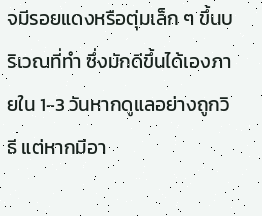จมีรอยแดงหรือตุ่มเล็ก ๆ ขึ้นบริเวณที่ทำ ซึ่งมักดีขึ้นได้เองภายใน 1-3 วันหากดูแลอย่างถูกวิธี แต่หากมีอา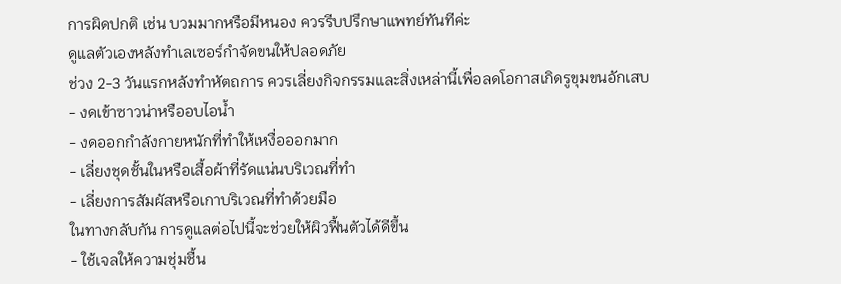การผิดปกติ เช่น บวมมากหรือมีหนอง ควรรีบปรึกษาแพทย์ทันทีค่ะ
ดูแลตัวเองหลังทำเลเซอร์กำจัดขนให้ปลอดภัย
ช่วง 2-3 วันแรกหลังทำหัตถการ ควรเลี่ยงกิจกรรมและสิ่งเหล่านี้เพื่อลดโอกาสเกิดรูขุมขนอักเสบ
- งดเข้าซาวน่าหรืออบไอน้ำ
- งดออกกำลังกายหนักที่ทำให้เหงื่อออกมาก
- เลี่ยงชุดชั้นในหรือเสื้อผ้าที่รัดแน่นบริเวณที่ทำ
- เลี่ยงการสัมผัสหรือเกาบริเวณที่ทำด้วยมือ
ในทางกลับกัน การดูแลต่อไปนี้จะช่วยให้ผิวฟื้นตัวได้ดีขึ้น
- ใช้เจลให้ความชุ่มชื้น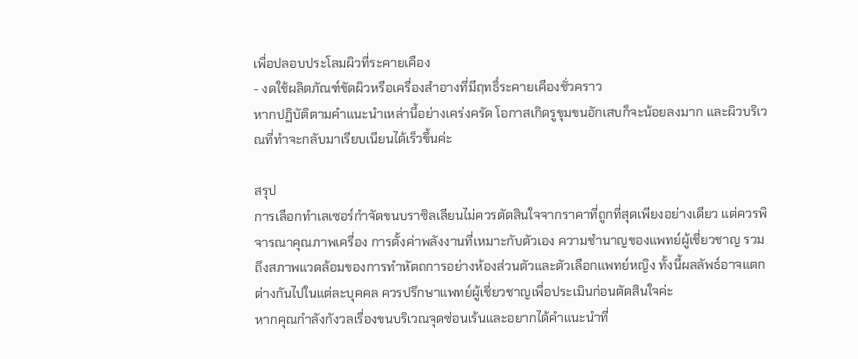เพื่อปลอบประโลมผิวที่ระคายเคือง
- งดใช้ผลิตภัณฑ์ขัดผิวหรือเครื่องสำอางที่มีฤทธิ์ระคายเคืองชั่วคราว
หากปฏิบัติตามคำแนะนำเหล่านี้อย่างเคร่งครัด โอกาสเกิดรูขุมขนอักเสบก็จะน้อยลงมาก และผิวบริเวณที่ทำจะกลับมาเรียบเนียนได้เร็วขึ้นค่ะ

สรุป
การเลือกทำเลเซอร์กำจัดขนบราซิลเลียนไม่ควรตัดสินใจจากราคาที่ถูกที่สุดเพียงอย่างเดียว แต่ควรพิจารณาคุณภาพเครื่อง การตั้งค่าพลังงานที่เหมาะกับตัวเอง ความชำนาญของแพทย์ผู้เชี่ยวชาญ รวมถึงสภาพแวดล้อมของการทำหัตถการอย่างห้องส่วนตัวและตัวเลือกแพทย์หญิง ทั้งนี้ผลลัพธ์อาจแตกต่างกันไปในแต่ละบุคคล ควรปรึกษาแพทย์ผู้เชี่ยวชาญเพื่อประเมินก่อนตัดสินใจค่ะ
หากคุณกำลังกังวลเรื่องขนบริเวณจุดซ่อนเร้นและอยากได้คำแนะนำที่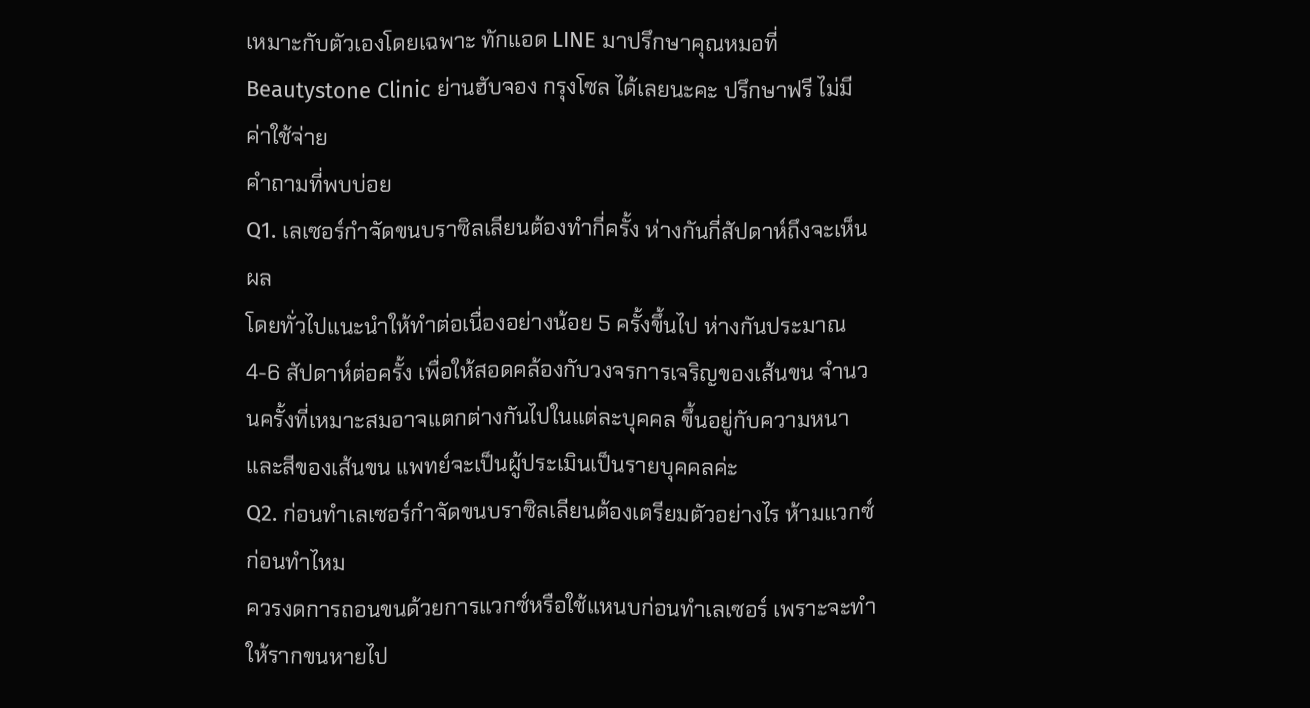เหมาะกับตัวเองโดยเฉพาะ ทักแอด LINE มาปรึกษาคุณหมอที่ Beautystone Clinic ย่านฮับจอง กรุงโซล ได้เลยนะคะ ปรึกษาฟรี ไม่มีค่าใช้จ่าย
คำถามที่พบบ่อย
Q1. เลเซอร์กำจัดขนบราซิลเลียนต้องทำกี่ครั้ง ห่างกันกี่สัปดาห์ถึงจะเห็นผล
โดยทั่วไปแนะนำให้ทำต่อเนื่องอย่างน้อย 5 ครั้งขึ้นไป ห่างกันประมาณ 4-6 สัปดาห์ต่อครั้ง เพื่อให้สอดคล้องกับวงจรการเจริญของเส้นขน จำนวนครั้งที่เหมาะสมอาจแตกต่างกันไปในแต่ละบุคคล ขึ้นอยู่กับความหนาและสีของเส้นขน แพทย์จะเป็นผู้ประเมินเป็นรายบุคคลค่ะ
Q2. ก่อนทำเลเซอร์กำจัดขนบราซิลเลียนต้องเตรียมตัวอย่างไร ห้ามแวกซ์ก่อนทำไหม
ควรงดการถอนขนด้วยการแวกซ์หรือใช้แหนบก่อนทำเลเซอร์ เพราะจะทำให้รากขนหายไป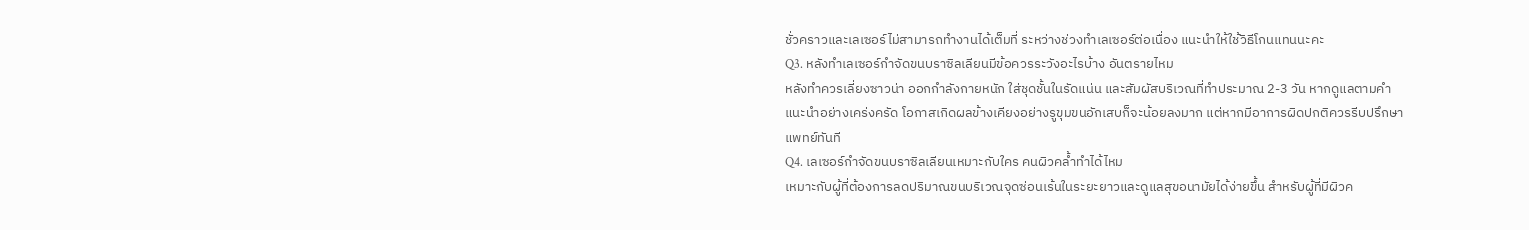ชั่วคราวและเลเซอร์ไม่สามารถทำงานได้เต็มที่ ระหว่างช่วงทำเลเซอร์ต่อเนื่อง แนะนำให้ใช้วิธีโกนแทนนะคะ
Q3. หลังทำเลเซอร์กำจัดขนบราซิลเลียนมีข้อควรระวังอะไรบ้าง อันตรายไหม
หลังทำควรเลี่ยงซาวน่า ออกกำลังกายหนัก ใส่ชุดชั้นในรัดแน่น และสัมผัสบริเวณที่ทำประมาณ 2-3 วัน หากดูแลตามคำแนะนำอย่างเคร่งครัด โอกาสเกิดผลข้างเคียงอย่างรูขุมขนอักเสบก็จะน้อยลงมาก แต่หากมีอาการผิดปกติควรรีบปรึกษาแพทย์ทันที
Q4. เลเซอร์กำจัดขนบราซิลเลียนเหมาะกับใคร คนผิวคล้ำทำได้ไหม
เหมาะกับผู้ที่ต้องการลดปริมาณขนบริเวณจุดซ่อนเร้นในระยะยาวและดูแลสุขอนามัยได้ง่ายขึ้น สำหรับผู้ที่มีผิวค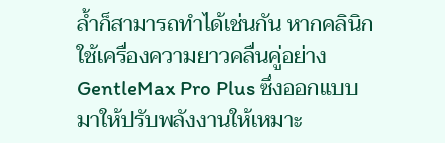ล้ำก็สามารถทำได้เช่นกัน หากคลินิกใช้เครื่องความยาวคลื่นคู่อย่าง GentleMax Pro Plus ซึ่งออกแบบมาให้ปรับพลังงานให้เหมาะ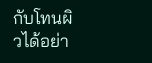กับโทนผิวได้อย่า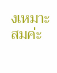งเหมาะสมค่ะ